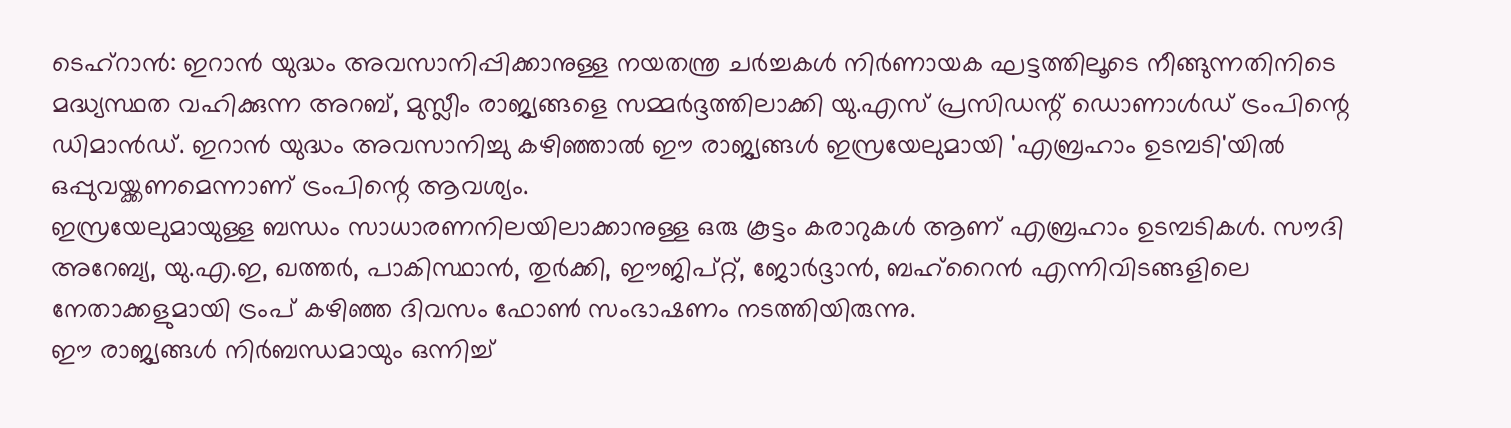ടെഹ്റാൻ: ഇറാൻ യുദ്ധം അവസാനിപ്പിക്കാനുള്ള നയതന്ത്ര ചർച്ചകൾ നിർണായക ഘട്ടത്തിലൂടെ നീങ്ങുന്നതിനിടെ മദ്ധ്യസ്ഥത വഹിക്കുന്ന അറബ്, മുസ്ലീം രാജ്യങ്ങളെ സമ്മർദ്ദത്തിലാക്കി യു.എസ് പ്രസിഡന്റ് ഡൊണാൾഡ് ട്രംപിന്റെ ഡിമാൻഡ്. ഇറാൻ യുദ്ധം അവസാനിച്ചു കഴിഞ്ഞാൽ ഈ രാജ്യങ്ങൾ ഇസ്രയേലുമായി 'എബ്രഹാം ഉടമ്പടി'യിൽ ഒപ്പുവയ്ക്കണമെന്നാണ് ട്രംപിന്റെ ആവശ്യം.
ഇസ്രയേലുമായുള്ള ബന്ധം സാധാരണനിലയിലാക്കാനുള്ള ഒരു കൂട്ടം കരാറുകൾ ആണ് എബ്രഹാം ഉടമ്പടികൾ. സൗദി അറേബ്യ, യു.എ.ഇ, ഖത്തർ, പാകിസ്ഥാൻ, തുർക്കി, ഈജിപ്റ്റ്, ജോർദ്ദാൻ, ബഹ്റൈൻ എന്നിവിടങ്ങളിലെ നേതാക്കളുമായി ട്രംപ് കഴിഞ്ഞ ദിവസം ഫോൺ സംഭാഷണം നടത്തിയിരുന്നു.
ഈ രാജ്യങ്ങൾ നിർബന്ധമായും ഒന്നിച്ച്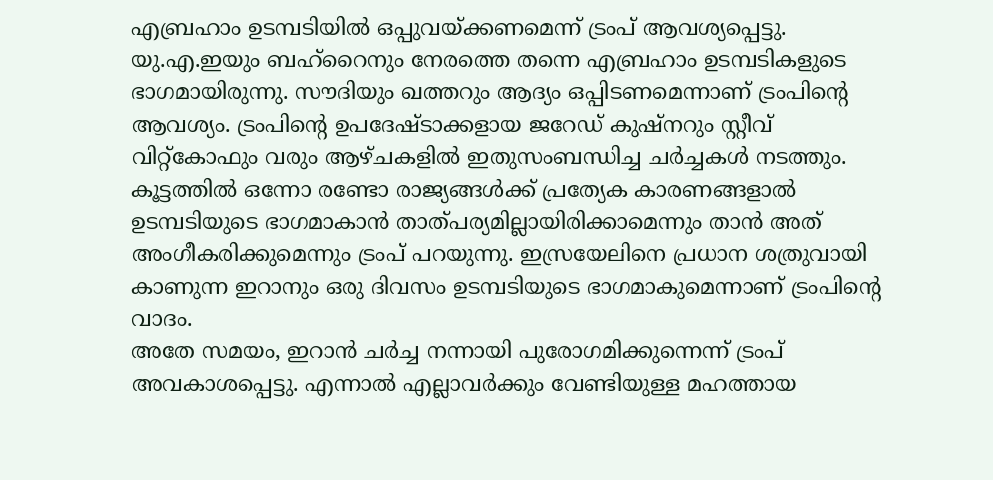എബ്രഹാം ഉടമ്പടിയിൽ ഒപ്പുവയ്ക്കണമെന്ന് ട്രംപ് ആവശ്യപ്പെട്ടു. യു.എ.ഇയും ബഹ്റൈനും നേരത്തെ തന്നെ എബ്രഹാം ഉടമ്പടികളുടെ ഭാഗമായിരുന്നു. സൗദിയും ഖത്തറും ആദ്യം ഒപ്പിടണമെന്നാണ് ട്രംപിന്റെ ആവശ്യം. ട്രംപിന്റെ ഉപദേഷ്ടാക്കളായ ജറേഡ് കുഷ്നറും സ്റ്റീവ് വിറ്റ്കോഫും വരും ആഴ്ചകളിൽ ഇതുസംബന്ധിച്ച ചർച്ചകൾ നടത്തും.
കൂട്ടത്തിൽ ഒന്നോ രണ്ടോ രാജ്യങ്ങൾക്ക് പ്രത്യേക കാരണങ്ങളാൽ ഉടമ്പടിയുടെ ഭാഗമാകാൻ താത്പര്യമില്ലായിരിക്കാമെന്നും താൻ അത് അംഗീകരിക്കുമെന്നും ട്രംപ് പറയുന്നു. ഇസ്രയേലിനെ പ്രധാന ശത്രുവായി കാണുന്ന ഇറാനും ഒരു ദിവസം ഉടമ്പടിയുടെ ഭാഗമാകുമെന്നാണ് ട്രംപിന്റെ വാദം.
അതേ സമയം, ഇറാൻ ചർച്ച നന്നായി പുരോഗമിക്കുന്നെന്ന് ട്രംപ് അവകാശപ്പെട്ടു. എന്നാൽ എല്ലാവർക്കും വേണ്ടിയുള്ള മഹത്തായ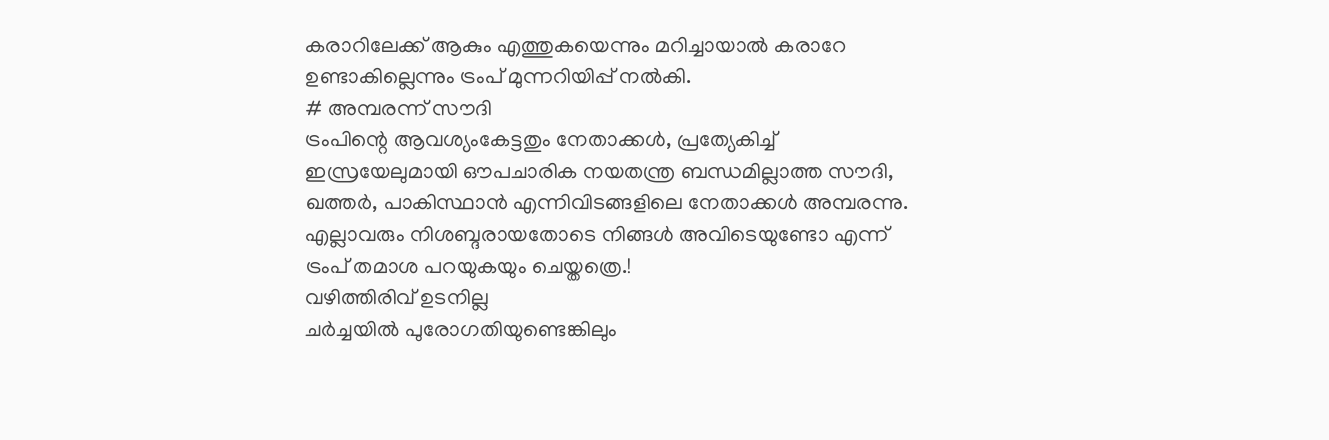കരാറിലേക്ക് ആകും എത്തുകയെന്നും മറിച്ചായാൽ കരാറേ ഉണ്ടാകില്ലെന്നും ട്രംപ് മുന്നറിയിപ്പ് നൽകി.
# അമ്പരന്ന് സൗദി
ട്രംപിന്റെ ആവശ്യംകേട്ടതും നേതാക്കൾ, പ്രത്യേകിച്ച് ഇസ്രയേലുമായി ഔപചാരിക നയതന്ത്ര ബന്ധമില്ലാത്ത സൗദി, ഖത്തർ, പാകിസ്ഥാൻ എന്നിവിടങ്ങളിലെ നേതാക്കൾ അമ്പരന്നു. എല്ലാവരും നിശബ്ദരായതോടെ നിങ്ങൾ അവിടെയുണ്ടോ എന്ന് ട്രംപ് തമാശ പറയുകയും ചെയ്തത്രെ.!
വഴിത്തിരിവ് ഉടനില്ല
ചർച്ചയിൽ പുരോഗതിയുണ്ടെങ്കിലും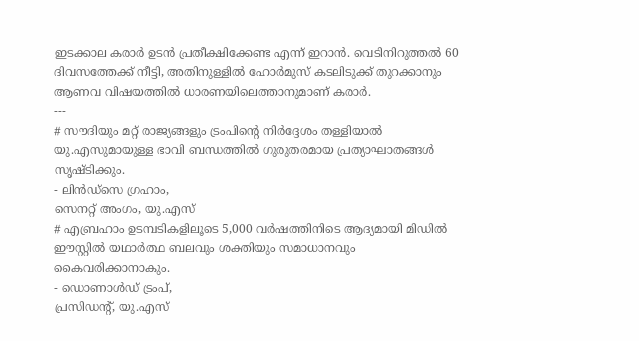ഇടക്കാല കരാർ ഉടൻ പ്രതീക്ഷിക്കേണ്ട എന്ന് ഇറാൻ. വെടിനിറുത്തൽ 60 ദിവസത്തേക്ക് നീട്ടി, അതിനുള്ളിൽ ഹോർമുസ് കടലിടുക്ക് തുറക്കാനും ആണവ വിഷയത്തിൽ ധാരണയിലെത്താനുമാണ് കരാർ.
---
# സൗദിയും മറ്റ് രാജ്യങ്ങളും ട്രംപിന്റെ നിർദ്ദേശം തള്ളിയാൽ യു.എസുമായുള്ള ഭാവി ബന്ധത്തിൽ ഗുരുതരമായ പ്രത്യാഘാതങ്ങൾ സൃഷ്ടിക്കും.
- ലിൻഡ്സെ ഗ്രഹാം,
സെനറ്റ് അംഗം, യു.എസ്
# എബ്രഹാം ഉടമ്പടികളിലൂടെ 5,000 വർഷത്തിനിടെ ആദ്യമായി മിഡിൽ ഈസ്റ്റിൽ യഥാർത്ഥ ബലവും ശക്തിയും സമാധാനവും കൈവരിക്കാനാകും.
- ഡൊണാൾഡ് ട്രംപ്,
പ്രസിഡന്റ്, യു.എസ്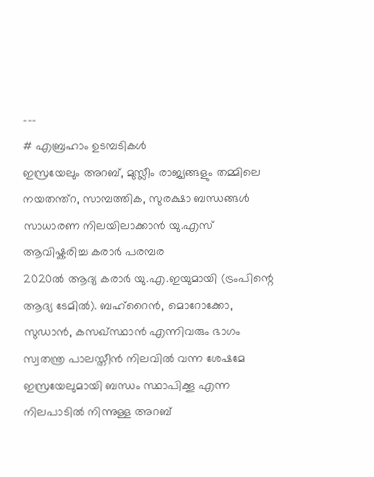---
# എബ്രഹാം ഉടമ്പടികൾ
ഇസ്രയേലും അറബ്, മുസ്ലീം രാജ്യങ്ങളും തമ്മിലെ നയതന്ത്റ, സാമ്പത്തിക, സുരക്ഷാ ബന്ധങ്ങൾ സാധാരണ നിലയിലാക്കാൻ യു.എസ് ആവിഷ്കരിച്ച കരാർ പരമ്പര
2020ൽ ആദ്യ കരാർ യു.എ.ഇയുമായി (ട്രംപിന്റെ ആദ്യ ടേമിൽ). ബഹ്റൈൻ, മൊറോക്കോ, സുഡാൻ, കസഖ്സ്ഥാൻ എന്നിവരും ഭാഗം
സ്വതന്ത്ര പാലസ്തീൻ നിലവിൽ വന്ന ശേഷമേ ഇസ്രയേലുമായി ബന്ധം സ്ഥാപിക്കൂ എന്ന നിലപാടിൽ നിന്നുള്ള അറബ്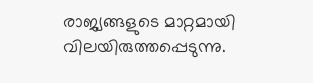രാജ്യങ്ങളുടെ മാറ്റമായി വിലയിരുത്തപ്പെടുന്നു.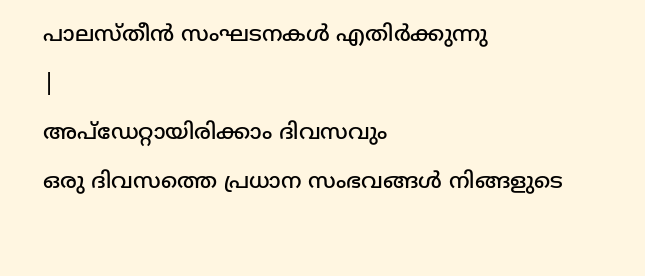പാലസ്തീൻ സംഘടനകൾ എതിർക്കുന്നു
|
അപ്ഡേറ്റായിരിക്കാം ദിവസവും
ഒരു ദിവസത്തെ പ്രധാന സംഭവങ്ങൾ നിങ്ങളുടെ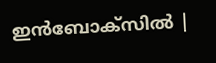ഇൻബോക്സിൽ |